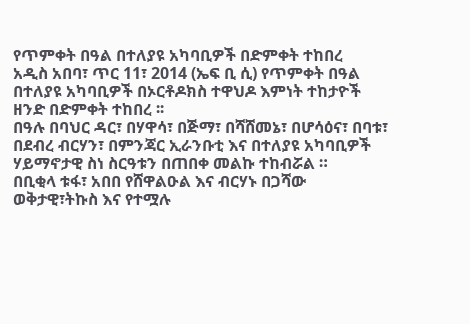የጥምቀት በዓል በተለያዩ አካባቢዎች በድምቀት ተከበረ
አዲስ አበባ፣ ጥር 11፣ 2014 (ኤፍ ቢ ሲ) የጥምቀት በዓል በተለያዩ አካባቢዎች በኦርቶዶክስ ተዋህዶ እምነት ተከታዮች ዘንድ በድምቀት ተከበረ ፡፡
በዓሉ በባህር ዳር፣ በሃዋሳ፣ በጅማ፣ በሻሸመኔ፣ በሆሳዕና፣ በባቱ፣ በደብረ ብርሃን፣ በምንጃር ኢራንቡቲ እና በተለያዩ አካባቢዎች ሃይማኖታዊ ስነ ስርዓቱን በጠበቀ መልኩ ተከብሯል ።
በቢቂላ ቱፋ፣ አበበ የሸዋልዑል እና ብርሃኑ በጋሻው
ወቅታዊ፣ትኩስ እና የተሟሉ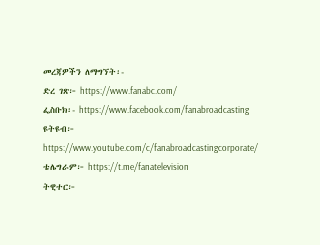መረጃዎችን ለማግኘት፡-
ድረ ገጽ፦ https://www.fanabc.com/
ፌስቡክ፡- https://www.facebook.com/fanabroadcasting
ዩትዩብ፦ https://www.youtube.com/c/fanabroadcastingcorporate/
ቴሌግራም፦ https://t.me/fanatelevision
ትዊተር፦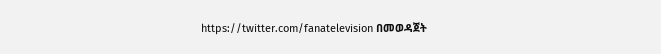https://twitter.com/fanatelevision በመወዳጀት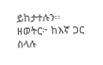ይከታተሉን፡፡
ዘወትር፦ ከእኛ ጋር ስላሉ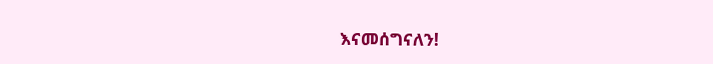እናመሰግናለን!